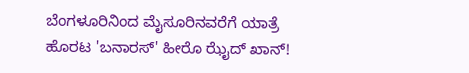ಬೆಂಗಳೂರಿನಿಂದ ಮೈಸೂರಿನವರೆಗೆ ಯಾತ್ರೆ ಹೊರಟ 'ಬನಾರಸ್' ಹೀರೊ ಝೈದ್ ಖಾನ್!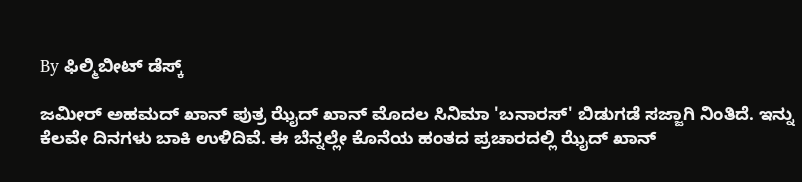By ಫಿಲ್ಮಿಬೀಟ್ ಡೆಸ್ಕ್

ಜಮೀರ್ ಅಹಮದ್ ಖಾನ್ ಪುತ್ರ ಝೈದ್ ಖಾನ್ ಮೊದಲ ಸಿನಿಮಾ 'ಬನಾರಸ್' ಬಿಡುಗಡೆ ಸಜ್ಜಾಗಿ ನಿಂತಿದೆ. ಇನ್ನು ಕೆಲವೇ ದಿನಗಳು ಬಾಕಿ ಉಳಿದಿವೆ. ಈ ಬೆನ್ನಲ್ಲೇ ಕೊನೆಯ ಹಂತದ ಪ್ರಚಾರದಲ್ಲಿ ಝೈದ್ ಖಾನ್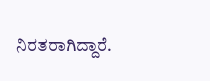ನಿರತರಾಗಿದ್ದಾರೆ.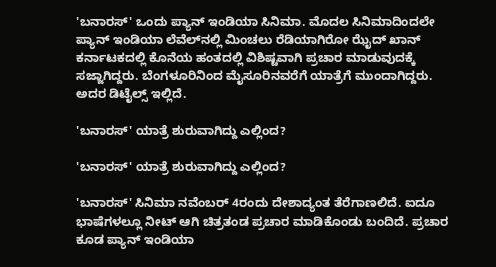'ಬನಾರಸ್' ಒಂದು ಪ್ಯಾನ್ ಇಂಡಿಯಾ ಸಿನಿಮಾ. ಮೊದಲ ಸಿನಿಮಾದಿಂದಲೇ ಪ್ಯಾನ್ ಇಂಡಿಯಾ ಲೆವೆಲ್‌ನಲ್ಲಿ ಮಿಂಚಲು ರೆಡಿಯಾಗಿರೋ ಝೈದ್ ಖಾನ್ ಕರ್ನಾಟಕದಲ್ಲಿ ಕೊನೆಯ ಹಂತದಲ್ಲಿ ವಿಶಿಷ್ಟವಾಗಿ ಪ್ರಚಾರ ಮಾಡುವುದಕ್ಕೆ ಸಜ್ಜಾಗಿದ್ದರು. ಬೆಂಗಳೂರಿನಿಂದ ಮೈಸೂರಿನವರೆಗೆ ಯಾತ್ರೆಗೆ ಮುಂದಾಗಿದ್ದರು. ಅದರ ಡಿಟೈಲ್ಸ್ ಇಲ್ಲಿದೆ.

'ಬನಾರಸ್' ಯಾತ್ರೆ ಶುರುವಾಗಿದ್ದು ಎಲ್ಲಿಂದ?

'ಬನಾರಸ್' ಯಾತ್ರೆ ಶುರುವಾಗಿದ್ದು ಎಲ್ಲಿಂದ?

'ಬನಾರಸ್' ಸಿನಿಮಾ ನವೆಂಬರ್ 4ರಂದು ದೇಶಾದ್ಯಂತ ತೆರೆಗಾಣಲಿದೆ. ಐದೂ ಭಾಷೆಗಳಲ್ಲೂ ನೀಟ್ ಆಗಿ ಚಿತ್ರತಂಡ ಪ್ರಚಾರ ಮಾಡಿಕೊಂಡು ಬಂದಿದೆ. ಪ್ರಚಾರ ಕೂಡ ಪ್ಯಾನ್ ಇಂಡಿಯಾ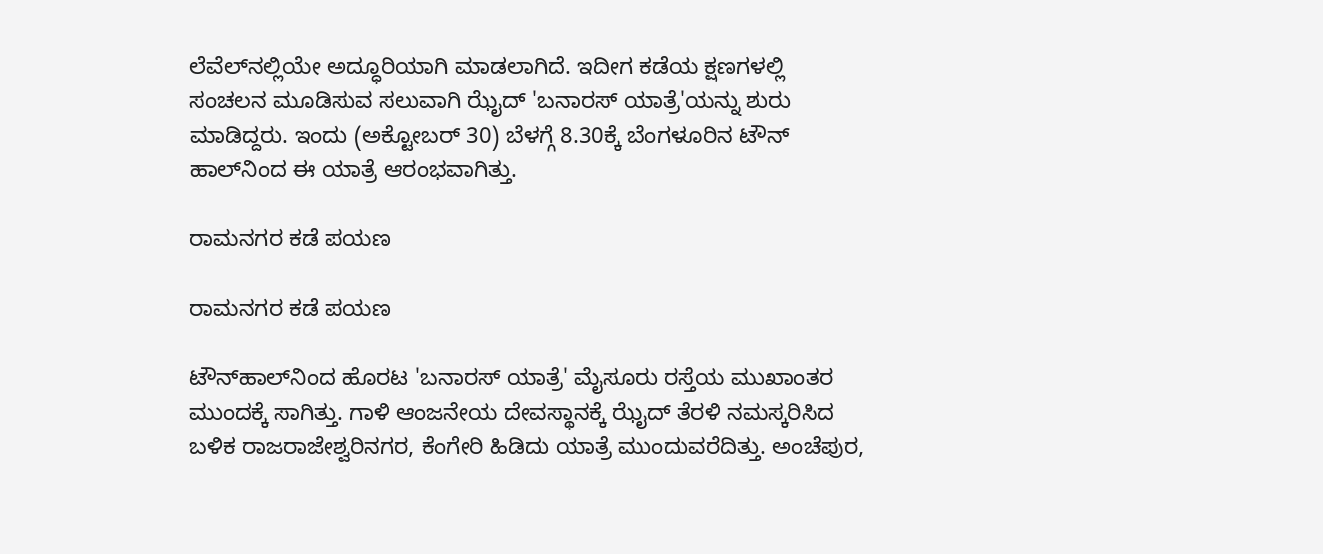ಲೆವೆಲ್‌ನಲ್ಲಿಯೇ ಅದ್ಧೂರಿಯಾಗಿ ಮಾಡಲಾಗಿದೆ. ಇದೀಗ ಕಡೆಯ ಕ್ಷಣಗಳಲ್ಲಿ ಸಂಚಲನ ಮೂಡಿಸುವ ಸಲುವಾಗಿ ಝೈದ್ 'ಬನಾರಸ್ ಯಾತ್ರೆ'ಯನ್ನು ಶುರು ಮಾಡಿದ್ದರು. ಇಂದು (ಅಕ್ಟೋಬರ್ 30) ಬೆಳಗ್ಗೆ 8.30ಕ್ಕೆ ಬೆಂಗಳೂರಿನ ಟೌನ್ ಹಾಲ್‌ನಿಂದ ಈ ಯಾತ್ರೆ ಆರಂಭವಾಗಿತ್ತು.

ರಾಮನಗರ ಕಡೆ ಪಯಣ

ರಾಮನಗರ ಕಡೆ ಪಯಣ

ಟೌನ್‌ಹಾಲ್‌ನಿಂದ ಹೊರಟ 'ಬನಾರಸ್ ಯಾತ್ರೆ' ಮೈಸೂರು ರಸ್ತೆಯ ಮುಖಾಂತರ ಮುಂದಕ್ಕೆ ಸಾಗಿತ್ತು. ಗಾಳಿ ಆಂಜನೇಯ ದೇವಸ್ಥಾನಕ್ಕೆ ಝೈದ್ ತೆರಳಿ ನಮಸ್ಕರಿಸಿದ ಬಳಿಕ ರಾಜರಾಜೇಶ್ವರಿನಗರ, ಕೆಂಗೇರಿ ಹಿಡಿದು ಯಾತ್ರೆ ಮುಂದುವರೆದಿತ್ತು. ಅಂಚೆಪುರ,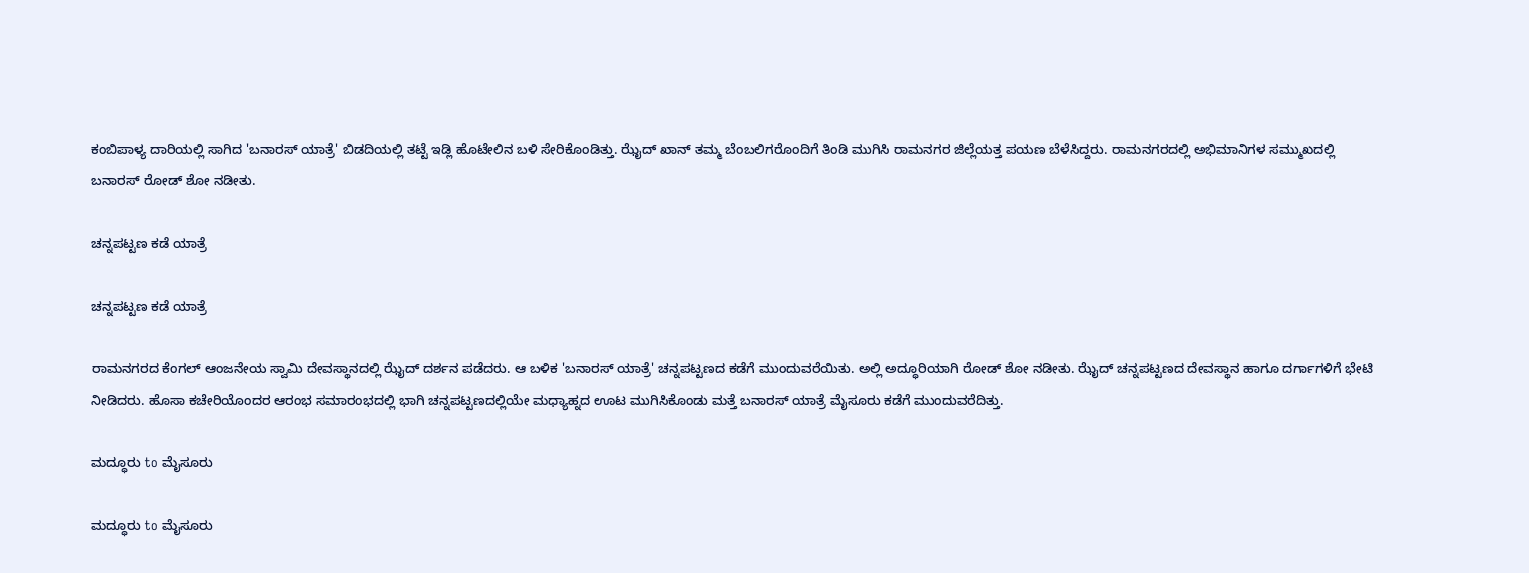ಕಂಬಿಪಾಳ್ಯ ದಾರಿಯಲ್ಲಿ ಸಾಗಿದ 'ಬನಾರಸ್ ಯಾತ್ರೆ' ಬಿಡದಿಯಲ್ಲಿ ತಟ್ಟೆ ಇಡ್ಲಿ ಹೊಟೇಲಿನ ಬಳಿ ಸೇರಿಕೊಂಡಿತ್ತು. ಝೈದ್ ಖಾನ್ ತಮ್ಮ ಬೆಂಬಲಿಗರೊಂದಿಗೆ ತಿಂಡಿ ಮುಗಿಸಿ ರಾಮನಗರ ಜಿಲ್ಲೆಯತ್ತ ಪಯಣ ಬೆಳೆಸಿದ್ದರು. ರಾಮನಗರದಲ್ಲಿ ಅಭಿಮಾನಿಗಳ ಸಮ್ಮುಖದಲ್ಲಿ ಬನಾರಸ್ ರೋಡ್ ಶೋ ನಡೀತು.

ಚನ್ನಪಟ್ಟಣ ಕಡೆ ಯಾತ್ರೆ

ಚನ್ನಪಟ್ಟಣ ಕಡೆ ಯಾತ್ರೆ

ರಾಮನಗರದ ಕೆಂಗಲ್ ಆಂಜನೇಯ ಸ್ವಾಮಿ ದೇವಸ್ಥಾನದಲ್ಲಿ ಝೈದ್ ದರ್ಶನ ಪಡೆದರು. ಆ ಬಳಿಕ 'ಬನಾರಸ್ ಯಾತ್ರೆ' ಚನ್ನಪಟ್ಟಣದ ಕಡೆಗೆ ಮುಂದುವರೆಯಿತು. ಅಲ್ಲಿ ಅದ್ಧೂರಿಯಾಗಿ ರೋಡ್ ಶೋ ನಡೀತು. ಝೈದ್ ಚನ್ನಪಟ್ಟಣದ ದೇವಸ್ಥಾನ ಹಾಗೂ ದರ್ಗಾಗಳಿಗೆ ಭೇಟಿ ನೀಡಿದರು. ಹೊಸಾ ಕಚೇರಿಯೊಂದರ ಆರಂಭ ಸಮಾರಂಭದಲ್ಲಿ ಭಾಗಿ ಚನ್ನಪಟ್ಟಣದಲ್ಲಿಯೇ ಮಧ್ಯಾಹ್ನದ ಊಟ ಮುಗಿಸಿಕೊಂಡು ಮತ್ತೆ ಬನಾರಸ್ ಯಾತ್ರೆ ಮೈಸೂರು ಕಡೆಗೆ ಮುಂದುವರೆದಿತ್ತು.

ಮದ್ಧೂರು to ಮೈಸೂರು

ಮದ್ಧೂರು to ಮೈಸೂರು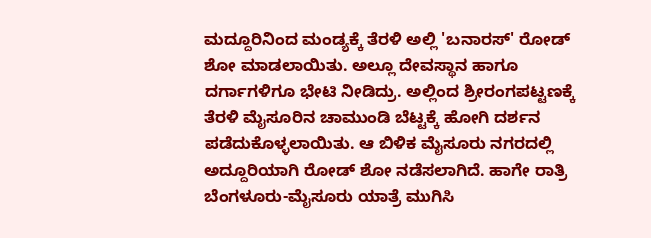ಮದ್ದೂರಿನಿಂದ ಮಂಡ್ಯಕ್ಕೆ ತೆರಳಿ ಅಲ್ಲಿ 'ಬನಾರಸ್' ರೋಡ್ ಶೋ ಮಾಡಲಾಯಿತು. ಅಲ್ಲೂ ದೇವಸ್ಥಾನ ಹಾಗೂ ದರ್ಗಾಗಳಿಗೂ ಭೇಟಿ ನೀಡಿದ್ರು. ಅಲ್ಲಿಂದ ಶ್ರೀರಂಗಪಟ್ಟಣಕ್ಕೆ ತೆರಳಿ ಮೈಸೂರಿನ ಚಾಮುಂಡಿ ಬೆಟ್ಟಕ್ಕೆ ಹೋಗಿ ದರ್ಶನ ಪಡೆದುಕೊಳ್ಳಲಾಯಿತು. ಆ ಬಿಳಿಕ ಮೈಸೂರು ನಗರದಲ್ಲಿ ಅದ್ದೂರಿಯಾಗಿ ರೋಡ್ ಶೋ ನಡೆಸಲಾಗಿದೆ. ಹಾಗೇ ರಾತ್ರಿ ಬೆಂಗಳೂರು-ಮೈಸೂರು ಯಾತ್ರೆ ಮುಗಿಸಿ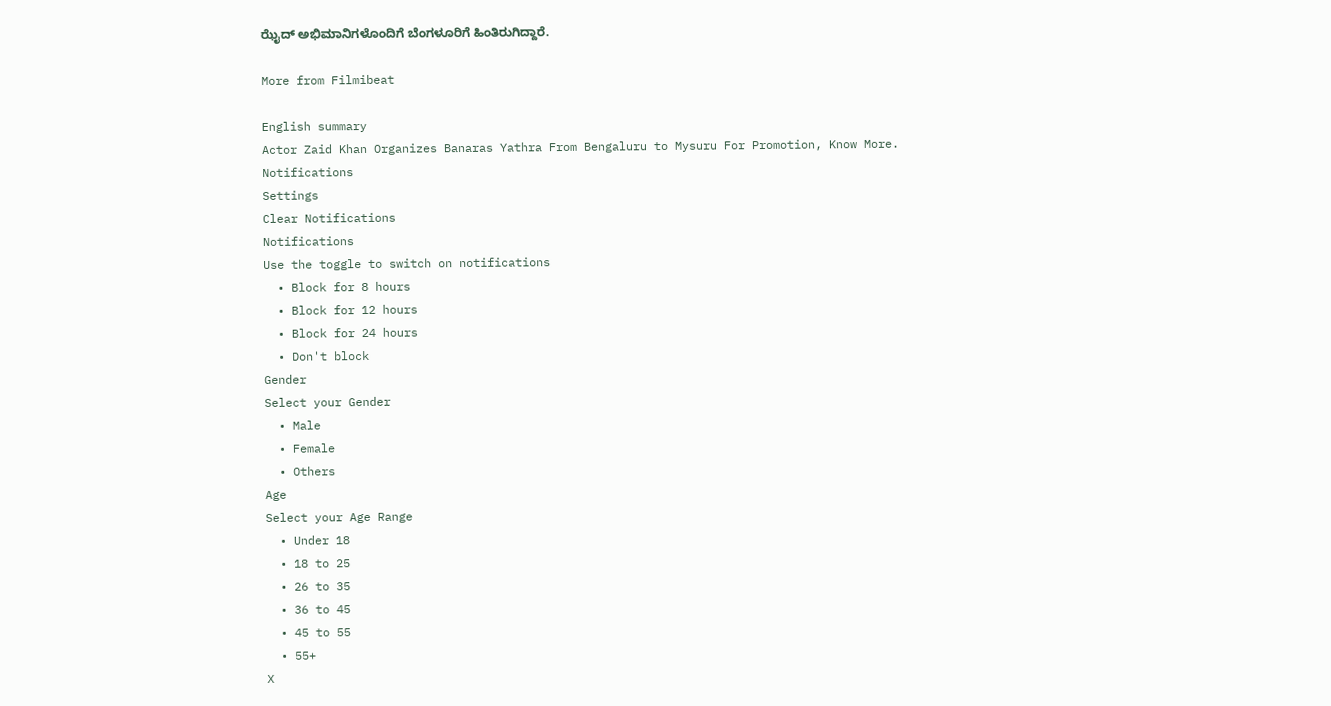ಝೈದ್ ಅಭಿಮಾನಿಗಳೊಂದಿಗೆ ಬೆಂಗಳೂರಿಗೆ ಹಿಂತಿರುಗಿದ್ದಾರೆ.

More from Filmibeat

English summary
Actor Zaid Khan Organizes Banaras Yathra From Bengaluru to Mysuru For Promotion, Know More.
Notifications
Settings
Clear Notifications
Notifications
Use the toggle to switch on notifications
  • Block for 8 hours
  • Block for 12 hours
  • Block for 24 hours
  • Don't block
Gender
Select your Gender
  • Male
  • Female
  • Others
Age
Select your Age Range
  • Under 18
  • 18 to 25
  • 26 to 35
  • 36 to 45
  • 45 to 55
  • 55+
X